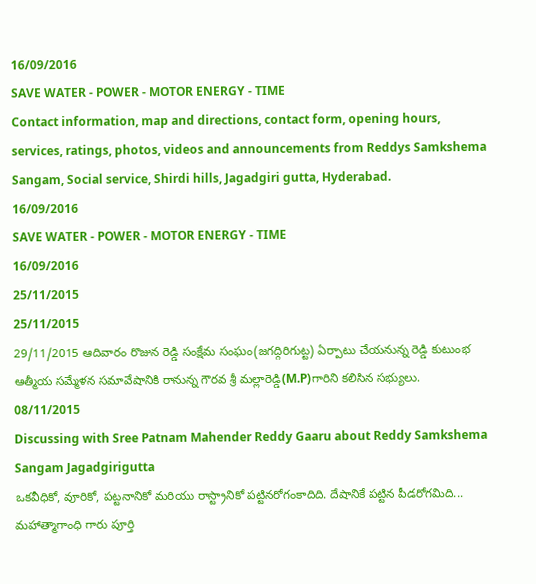16/09/2016
SAVE WATER - POWER - MOTOR ENERGY - TIME
Contact information, map and directions, contact form, opening hours, services, ratings, photos, videos and announcements from Reddys Samkshema Sangam, Social service, Shirdi hills, Jagadgiri gutta, Hyderabad.
16/09/2016
SAVE WATER - POWER - MOTOR ENERGY - TIME
16/09/2016
25/11/2015
25/11/2015
29/11/2015 ఆదివారం రొజున రెడ్డి సంక్షేమ సంఘం(జగద్గిరిగుట్ట) ఏర్పాటు చేయనున్న రెడ్డి కుటుంభ ఆత్మీయ సమ్మేళన సమావేషానికి రానున్న గౌరవ శ్రీ మల్లారెడ్డి(M.P)గారిని కలిసిన సభ్యులు.
08/11/2015
Discussing with Sree Patnam Mahender Reddy Gaaru about Reddy Samkshema Sangam Jagadgirigutta
ఒకవీధికో, వూరికో, పట్టనానికో మరియు రాస్ట్రానికో పట్టినరోగంకాదిది. దేషానికే పట్టిన పీడరోగమిది...
మహాత్మాగాంధి గారు పూర్తి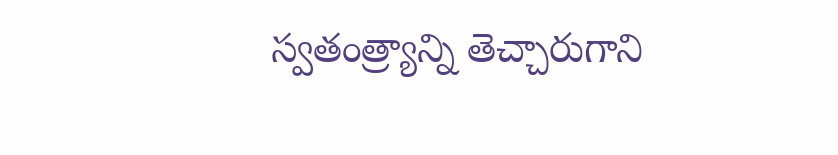స్వతంత్ర్యాన్ని తెచ్చారుగాని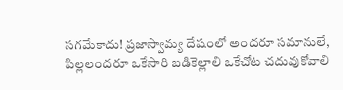సగమేకాదు! ప్రజాస్వామ్య దేషంలో అందరూ సమానులే,
పిల్లలందరూ ఒకేసారి బడికెల్లాలి ఒకేచోట చదువుకోవాలి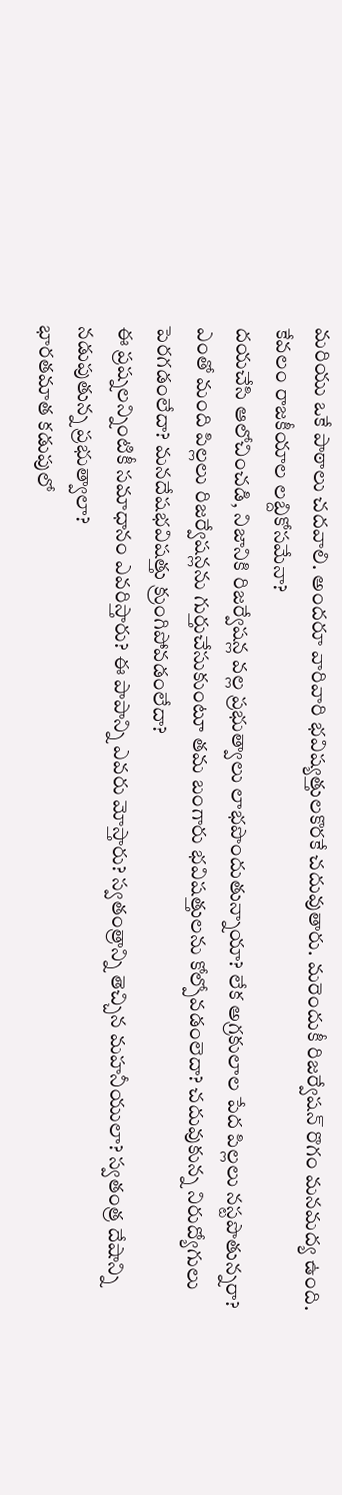మరియు ఒకే పాఠాలు చదవాలి. అందరూ వారివారి భవిష్యత్తులకొరకే చదువుతారు. మరెందుకీ రిజర్వేషన్ రొగం మనమద్య ఉంది. కేవలం రాజకీయాల లబ్దికోసమేనా?
దయచేసి ఆలోచించడి, నిజానికి రిజర్వేషన్ల వల్ల ప్రభుత్వాలు లాభపొందుతున్నాయా? లేక అగ్రకులాల పేద పిల్లలు నస్టపొతున్నరా? ఎంతో మంది పిల్లలు రిజర్వేషన్లను గుర్తుచేసుకుంటూ తమ బంగారు భవిషత్తులను కోల్పోవడంలెదా? చదువుకున్న నిరుద్యోగులు పెరగడంలేదా? మనదేషభవిషత్తు క్రుంగిపోవడంలేదా?
ఈ ప్రష్నలన్నింటికీ సమాధానం ఎవరిస్తారు? ఈ పాపాన్ని ఎవరు మోస్తారు? స్వతంత్రాన్ని తెచ్చిన మహనీయులా? స్వతంత్ర దేషాన్ని నడుపుతున్న ప్రభుత్వాలా?
భారతమాత కడుపులో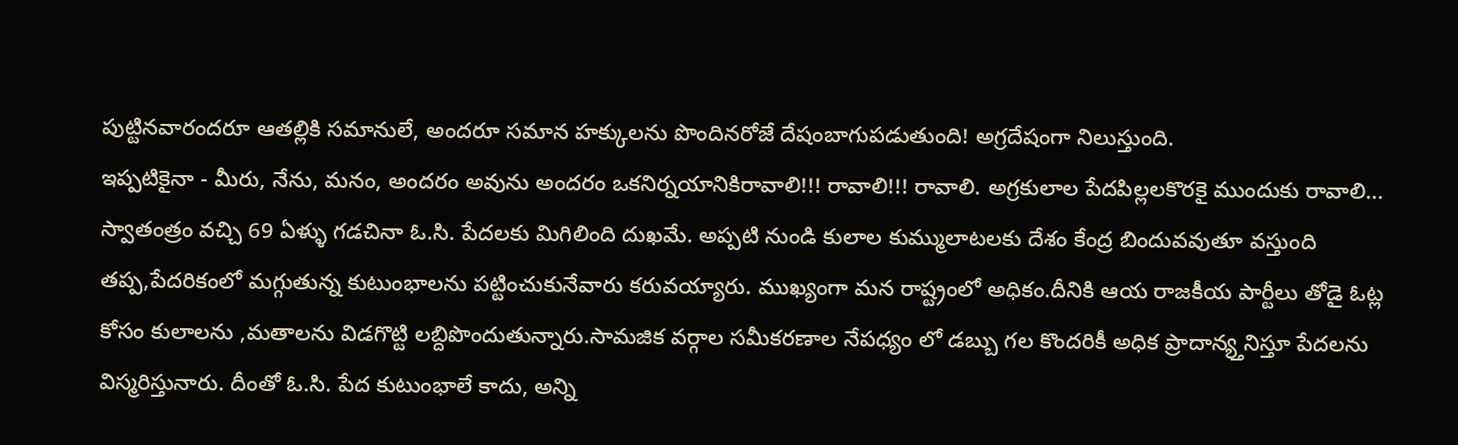పుట్టినవారందరూ ఆతల్లికి సమానులే, అందరూ సమాన హక్కులను పొందినరోజే దేషంబాగుపడుతుంది! అగ్రదేషంగా నిలుస్తుంది.
ఇప్పటికైనా - మీరు, నేను, మనం, అందరం అవును అందరం ఒకనిర్నయానికిరావాలి!!! రావాలి!!! రావాలి. అగ్రకులాల పేదపిల్లలకొరకై ముందుకు రావాలి...
స్వాతంత్రం వచ్చి 69 ఏళ్ళు గడచినా ఓ.సి. పేదలకు మిగిలింది దుఖమే. అప్పటి నుండి కులాల కుమ్ములాటలకు దేశం కేంద్ర బిందువవుతూ వస్తుంది తప్ప,పేదరికంలో మగ్గుతున్న కుటుంభాలను పట్టించుకునేవారు కరువయ్యారు. ముఖ్యంగా మన రాష్ట్రంలో అధికం.దీనికి ఆయ రాజకీయ పార్టీలు తోడై ఓట్ల కోసం కులాలను ,మతాలను విడగొట్టి లబ్దిపొందుతున్నారు.సామజిక వర్గాల సమీకరణాల నేపధ్యం లో డబ్బు గల కొందరికీ అధిక ప్రాదాన్య్తనిస్తూ పేదలను విస్మరిస్తునారు. దీంతో ఓ.సి. పేద కుటుంభాలే కాదు, అన్ని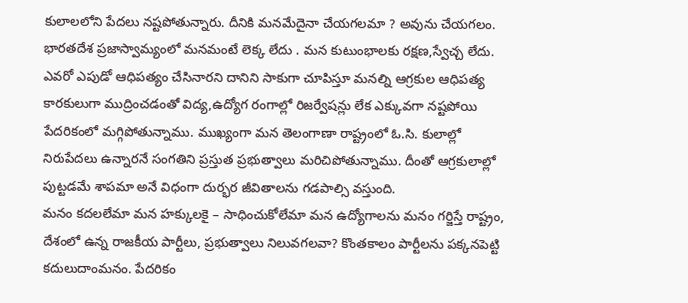కులాలలోని పేదలు నష్టపోతున్నారు. దీనికి మనమేదైనా చేయగలమా ? అవును చేయగలం.
భారతదేశ ప్రజాస్వామ్యంలో మనమంటే లెక్క లేదు . మన కుటుంభాలకు రక్షణ,స్వేచ్చ లేదు. ఎవరో ఎపుడో ఆధిపత్యం చేసినారని దానిని సాకుగా చూపిస్తూ మనల్ని ఆగ్రకుల ఆధిపత్య కారకులుగా ముద్రించడంతో విద్య,ఉద్యోగ రంగాల్లో రిజర్వేషన్లు లేక ఎక్కువగా నష్టపోయి పేదరికంలో మగ్గిపోతున్నాము. ముఖ్యంగా మన తెలంగాణా రాష్ట్రంలో ఓ.సి. కులాల్లో నిరుపేదలు ఉన్నారనే సంగతిని ప్రస్తుత ప్రభుత్వాలు మరిచిపోతున్నాము. దీంతో ఆగ్రకులాల్లో పుట్టడమే శాపమా అనే విధంగా దుర్భర జీవితాలను గడపాల్సి వస్తుంది.
మనం కదలలేమా మన హక్కులకై – సాధించుకోలేమా మన ఉద్యోగాలను మనం గర్జిస్తే రాష్ట్రం, దేశంలో ఉన్న రాజకీయ పార్టీలు, ప్రభుత్వాలు నిలువగలవా? కొంతకాలం పార్టీలను పక్కనపెట్టి కదులుదాంమనం. పేదరికం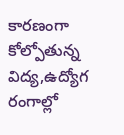కారణంగా కోల్పోతున్న విద్య,ఉద్యోగ రంగాల్లో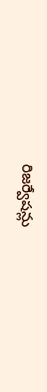రిజర్వేషన్లు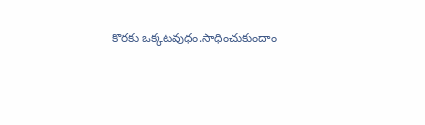కొరకు ఒక్కటవుధం.సాధించుకుందాం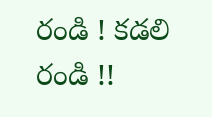రండి ! కడలి రండి !!